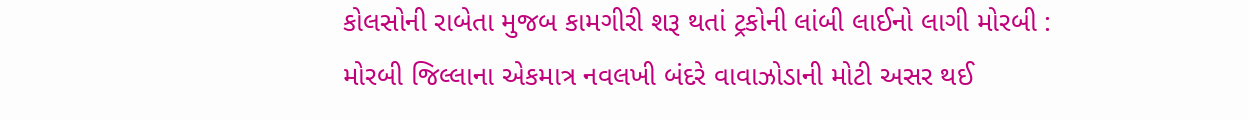કોલસોની રાબેતા મુજબ કામગીરી શરૂ થતાં ટ્રકોની લાંબી લાઈનો લાગી મોરબી : મોરબી જિલ્લાના એકમાત્ર નવલખી બંદરે વાવાઝોડાની મોટી અસર થઈ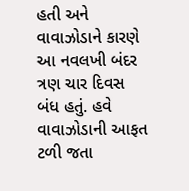હતી અને વાવાઝોડાને કારણે આ નવલખી બંદર ત્રણ ચાર દિવસ બંધ હતું. હવે વાવાઝોડાની આફત ટળી જતા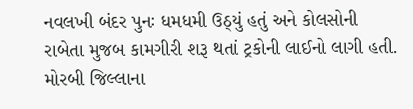નવલખી બંદર પુનઃ ધમધમી ઉઠ્યું હતું અને કોલસોની રાબેતા મુજબ કામગીરી શરૂ થતાં ટ્રકોની લાઈનો લાગી હતી. મોરબી જિલ્લાના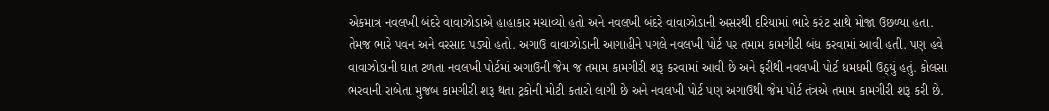એકમાત્ર નવલખી બંદરે વાવાઝોડાએ હાહાકાર મચાવ્યો હતો અને નવલખી બંદરે વાવાઝોડાની અસરથી દરિયામાં ભારે કરંટ સાથે મોજા ઉછળ્યા હતા. તેમજ ભારે પવન અને વરસાદ પડ્યો હતો. અગાઉ વાવાઝોડાની આગાહીને પગલે નવલખી પોર્ટ પર તમામ કામગીરી બંધ કરવામાં આવી હતી. પણ હવે વાવાઝોડાની ઘાત ટળતા નવલખી પોર્ટમાં અગાઉની જેમ જ તમામ કામગીરી શરૂ કરવામાં આવી છે અને ફરીથી નવલખી પોર્ટ ધમધમી ઉઠ્યું હતું. કોલસા ભરવાની રાબેતા મુજબ કામગીરી શરૂ થતા ટ્રકોની મોટી કતારો લાગી છે અને નવલખી પોર્ટ પણ અગાઉથી જેમ પોર્ટ તંત્રએ તમામ કામગીરી શરૂ કરી છે.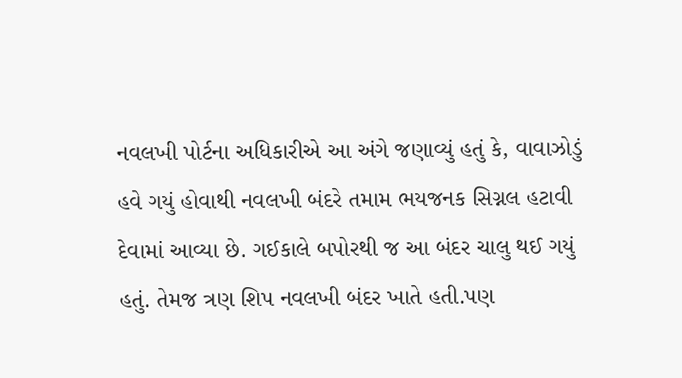નવલખી પોર્ટના અધિકારીએ આ અંગે જણાવ્યું હતું કે, વાવાઝોડું હવે ગયું હોવાથી નવલખી બંદરે તમામ ભયજનક સિગ્નલ હટાવી દેવામાં આવ્યા છે. ગઈકાલે બપોરથી જ આ બંદર ચાલુ થઈ ગયું હતું. તેમજ ત્રણ શિપ નવલખી બંદર ખાતે હતી.પણ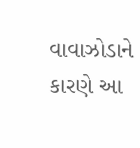વાવાઝોડાને કારણે આ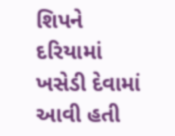શિપને દરિયામાં ખસેડી દેવામાં આવી હતી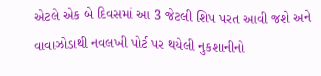એટલે એક બે દિવસમાં આ 3 જેટલી શિપ પરત આવી જશે અને વાવાઝોડાથી નવલખી પોર્ટ પર થયેલી નુકશાનીનો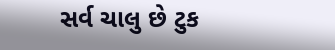સર્વ ચાલુ છે ટુક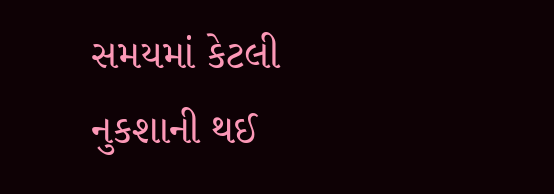સમયમાં કેટલી નુકશાની થઈ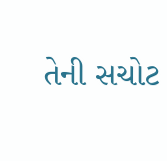તેની સચોટ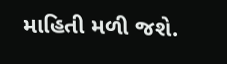માહિતી મળી જશે.